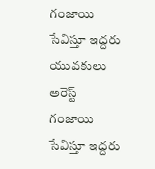గంజాయి సేవిస్తూ ఇద్దరు యువకులు అరెస్ట్
గంజాయి సేవిస్తూ ఇద్దరు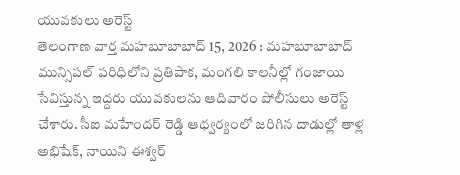యువకులు అరెస్ట్
తెలంగాణ వార్త మహబూబాబాద్ 15, 2026 : మహబూబాబాద్ మున్సిపల్ పరిధిలోని ప్రతిపాక, మంగలి కాలనీల్లో గంజాయి సేవిస్తున్న ఇద్దరు యువకులను ఆదివారం పోలీసులు అరెస్ట్ చేశారు. సీఐ మహేందర్ రెడ్డి ఆధ్వర్యంలో జరిగిన దాడుల్లో తాళ్ల అభిషేక్, నాయిని ఈశ్వర్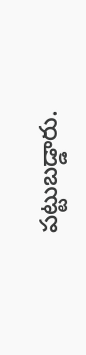పట్టుబడ్డారు.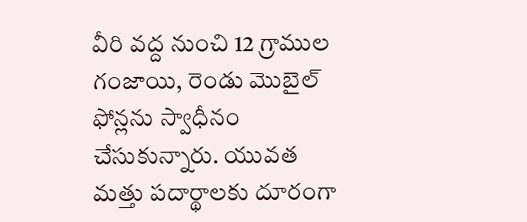వీరి వద్ద నుంచి 12 గ్రాముల గంజాయి, రెండు మొబైల్ ఫోన్లను స్వాధీనం చేసుకున్నారు. యువత మత్తు పదార్థాలకు దూరంగా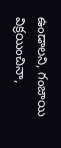ఉండాలని, గంజాయి విక్రయించినా,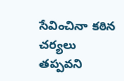సేవించినా కఠిన చర్యలు తప్పవని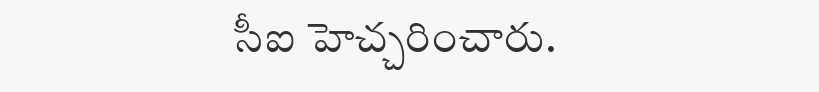సీఐ హెచ్చరించారు.